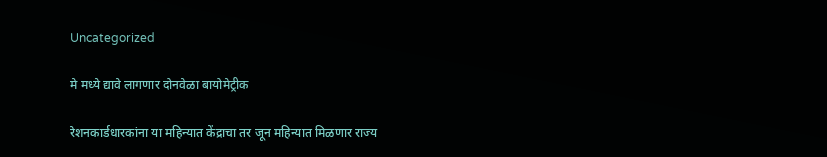Uncategorized

मे मध्ये द्यावे लागणार दोनवेळा बायोमेट्रीक

रेशनकार्डधारकांना या महिन्यात केंद्राचा तर जून महिन्यात मिळणार राज्य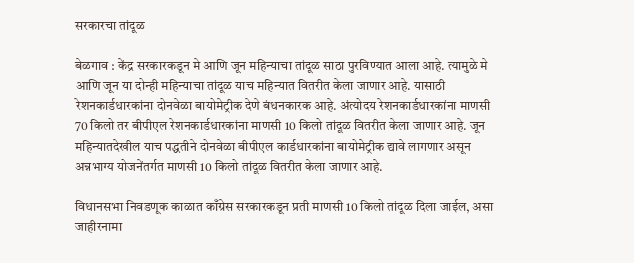सरकारचा तांदूळ

बेळगाव : केंद्र सरकारकडून मे आणि जून महिन्याचा तांदूळ साठा पुरविण्यात आला आहे. त्यामुळे मे आणि जून या दोन्ही महिन्याचा तांदूळ याच महिन्यात वितरीत केला जाणार आहे. यासाठी रेशनकार्डधारकांना दोनवेळा बायोमेट्रीक देणे बंधनकारक आहे. अंत्योदय रेशनकार्डधारकांना माणसी 70 किलो तर बीपीएल रेशनकार्डधारकांना माणसी 10 किलो तांदूळ वितरीत केला जाणार आहे. जून महिन्यातदेखील याच पद्धतीने दोनवेळा बीपीएल कार्डधारकांना बायोमेट्रीक द्यावे लागणार असून अन्नभाग्य योजनेंतर्गत माणसी 10 किलो तांदूळ वितरीत केला जाणार आहे.

विधानसभा निवडणूक काळात काँग्रेस सरकारकडून प्रती माणसी 10 किलो तांदूळ दिला जाईल, असा जाहीरनामा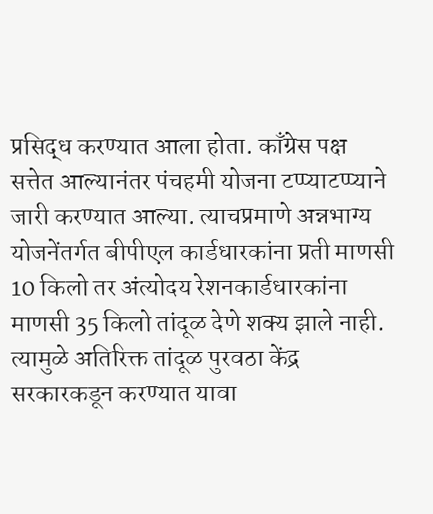प्रसिद्ध करण्यात आला होता. काँग्रेस पक्ष सत्तेत आल्यानंतर पंचहमी योजना टप्प्याटप्प्याने जारी करण्यात आल्या. त्याचप्रमाणे अन्नभाग्य योजनेंतर्गत बीपीएल कार्डधारकांना प्रती माणसी 10 किलो तर अंत्योदय रेशनकार्डधारकांना माणसी 35 किलो तांदूळ देणे शक्य झाले नाही. त्यामुळे अतिरिक्त तांदूळ पुरवठा केंद्र सरकारकडून करण्यात यावा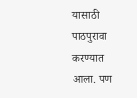यासाठी पाठपुरावा करण्यात आला. पण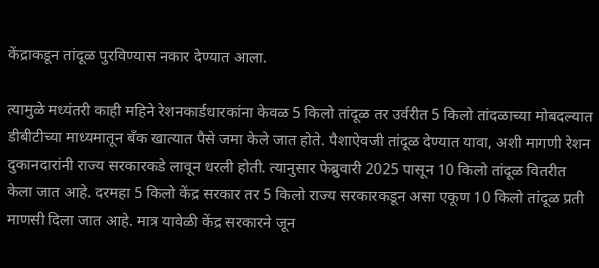केंद्राकडून तांदूळ पुरविण्यास नकार देण्यात आला.

त्यामुळे मध्यंतरी काही महिने रेशनकार्डधारकांना केवळ 5 किलो तांदूळ तर उर्वरीत 5 किलो तांदळाच्या मोबदल्यात डीबीटीच्या माध्यमातून बँक खात्यात पैसे जमा केले जात होते. पैशाऐवजी तांदूळ देण्यात यावा, अशी मागणी रेशन दुकानदारांनी राज्य सरकारकडे लावून धरली होती. त्यानुसार फेब्रुवारी 2025 पासून 10 किलो तांदूळ वितरीत केला जात आहे. दरमहा 5 किलो केंद्र सरकार तर 5 किलो राज्य सरकारकडून असा एकूण 10 किलो तांदूळ प्रती माणसी दिला जात आहे. मात्र यावेळी केंद्र सरकारने जून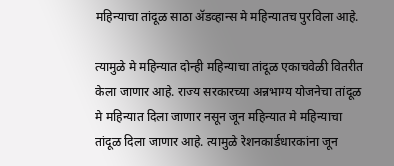महिन्याचा तांदूळ साठा ॲडव्हान्स मे महिन्यातच पुरविला आहे.

त्यामुळे मे महिन्यात दोन्ही महिन्याचा तांदूळ एकाचवेळी वितरीत केला जाणार आहे. राज्य सरकारच्या अन्नभाग्य योजनेचा तांदूळ मे महिन्यात दिला जाणार नसून जून महिन्यात मे महिन्याचा तांदूळ दिला जाणार आहे. त्यामुळे रेशनकार्डधारकांना जून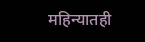महिन्यातही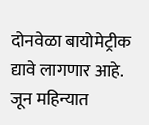दोनवेळा बायोमेट्रीक द्यावे लागणार आहे. जून महिन्यात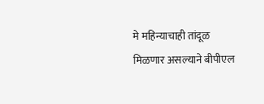मे महिन्याचाही तांदूळ मिळणार असल्याने बीपीएल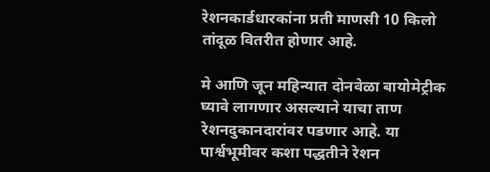रेशनकार्डधारकांना प्रती माणसी 10 किलो तांदूळ वितरीत होणार आहे.

मे आणि जून महिन्यात दोनवेळा बायोमेट्रीक घ्यावे लागणार असल्याने याचा ताण रेशनदुकानदारांवर पडणार आहे. या पार्श्वभूमीवर कशा पद्धतीने रेशन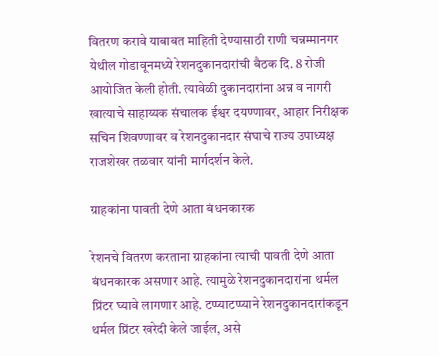वितरण करावे याबाबत माहिती देण्यासाठी राणी चन्नम्मानगर येथील गोडावूनमध्ये रेशनदुकानदारांची बैठक दि. 8 रोजी आयोजित केली होती. त्यावेळी दुकानदारांना अन्न व नागरी खात्याचे साहाय्यक संचालक ईश्वर दयण्णावर, आहार निरीक्षक सचिन शिवण्णावर व रेशनदुकानदार संघाचे राज्य उपाध्यक्ष राजशेखर तळवार यांनी मार्गदर्शन केले.

ग्राहकांना पावती देणे आता बंधनकारक

रेशनचे वितरण करताना ग्राहकांना त्याची पावती देणे आता बंधनकारक असणार आहे. त्यामुळे रेशनदुकानदारांना थर्मल प्रिंटर घ्यावे लागणार आहे. टप्प्याटप्प्याने रेशनदुकानदारांकडून थर्मल प्रिंटर खरेदी केले जाईल, असे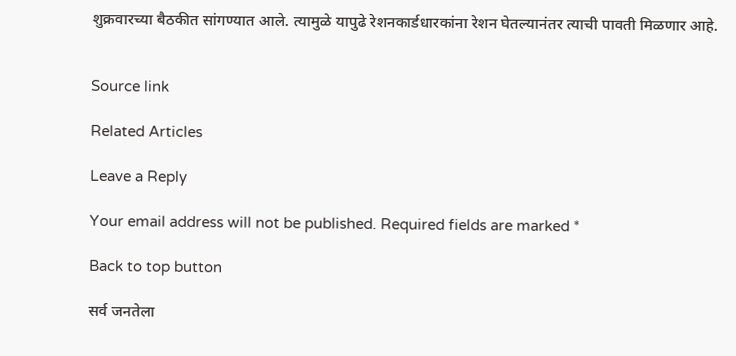शुक्रवारच्या बैठकीत सांगण्यात आले. त्यामुळे यापुढे रेशनकार्डधारकांना रेशन घेतल्यानंतर त्याची पावती मिळणार आहे.


Source link

Related Articles

Leave a Reply

Your email address will not be published. Required fields are marked *

Back to top button

सर्व जनतेला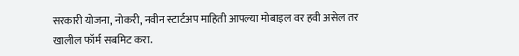सरकारी योजना, नोकरी, नवीन स्टार्टअप माहिती आपल्या मोबाइल वर हवी असेल तर खालील फॉर्म सबमिट करा.